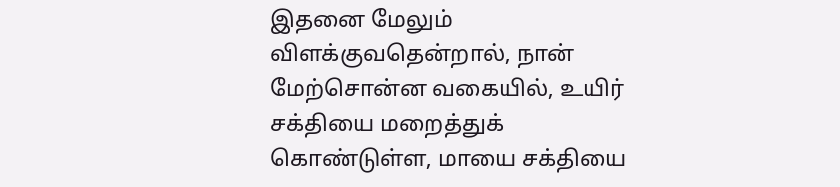இதனை மேலும் விளக்குவதென்றால், நான் மேற்சொன்ன வகையில், உயிர் சக்தியை மறைத்துக் கொண்டுள்ள, மாயை சக்தியை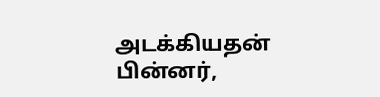அடக்கியதன் பின்னர்,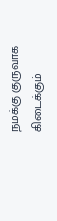நமக்கு குருவாக கிடைக்கும்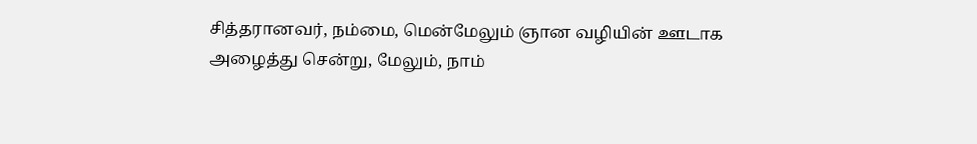சித்தரானவர், நம்மை, மென்மேலும் ஞான வழியின் ஊடாக அழைத்து சென்று, மேலும், நாம்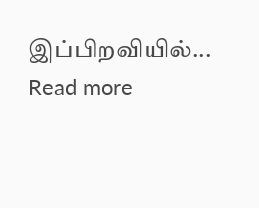இப்பிறவியில்...
Read more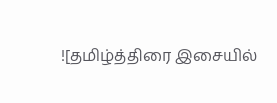![தமிழ்த்திரை இசையில்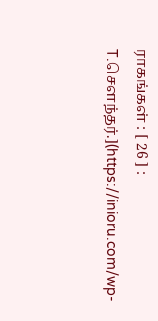ராகங்கள் : [ 26 ] : T.சௌந்தர்.](https://inioru.com/wp-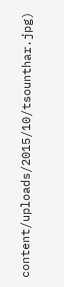content/uploads/2015/10/tsounthar.jpg)